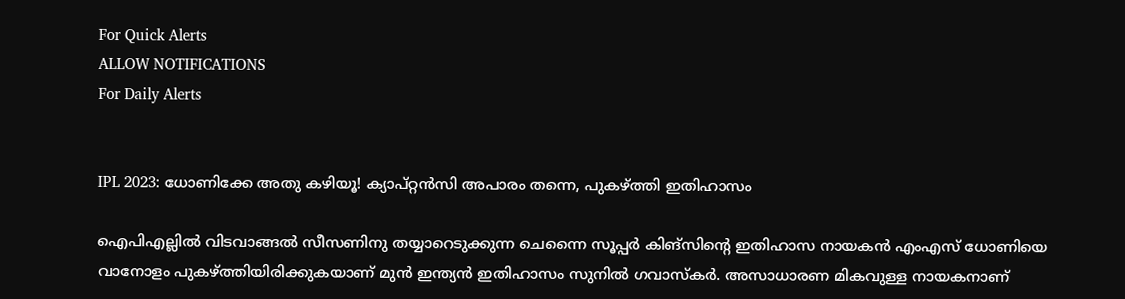For Quick Alerts
ALLOW NOTIFICATIONS
For Daily Alerts


IPL 2023: ധോണിക്കേ അതു കഴിയൂ! ക്യാപ്റ്റന്‍സി അപാരം തന്നെ, പുകഴ്ത്തി ഇതിഹാസം

ഐപിഎല്ലില്‍ വിടവാങ്ങല്‍ സീസണിനു തയ്യാറെടുക്കുന്ന ചെന്നൈ സൂപ്പര്‍ കിങ്‌സിന്റെ ഇതിഹാസ നായകന്‍ എംഎസ് ധോണിയെ വാനോളം പുകഴ്ത്തിയിരിക്കുകയാണ് മുന്‍ ഇന്ത്യന്‍ ഇതിഹാസം സുനില്‍ ഗവാസ്‌കര്‍. അസാധാരണ മികവുള്ള നായകനാണ്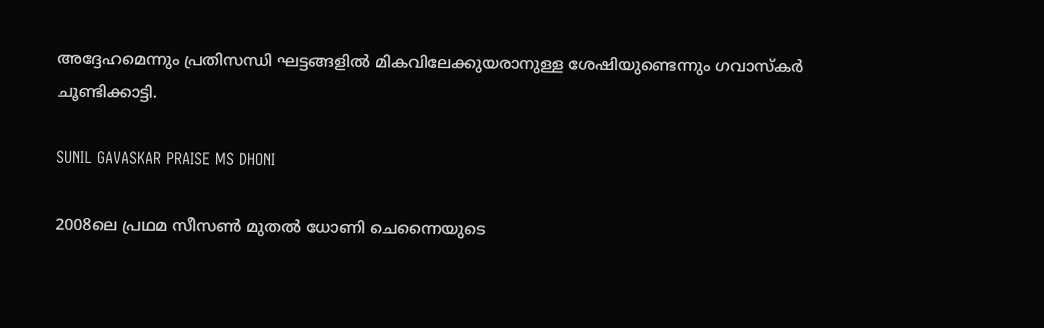അദ്ദേഹമെന്നും പ്രതിസന്ധി ഘട്ടങ്ങളില്‍ മികവിലേക്കുയരാനുള്ള ശേഷിയുണ്ടെന്നും ഗവാസ്‌കര്‍ ചൂണ്ടിക്കാട്ടി.

SUNIL GAVASKAR PRAISE MS DHONI

2008ലെ പ്രഥമ സീസണ്‍ മുതല്‍ ധോണി ചെന്നൈയുടെ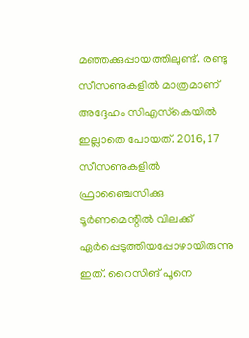മഞ്ഞക്കുപ്പായത്തിലുണ്ട്. രണ്ടു സീസണുകളില്‍ മാത്രമാണ് അദ്ദേഹം സിഎസ്‌കെയില്‍ ഇല്ലാതെ പോയത്. 2016, 17 സീസണുകളില്‍ ഫ്രാഞ്ചൈസിക്കു ടൂര്‍ണമെന്റില്‍ വിലക്ക് ഏര്‍പ്പെടുത്തിയപ്പോഴായിരുന്നു ഇത്. റൈസിങ് പൂനെ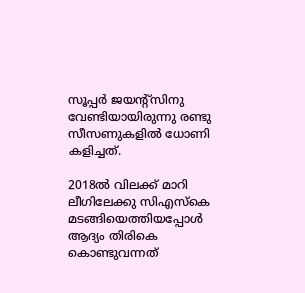സൂപ്പര്‍ ജയന്റ്‌സിനു വേണ്ടിയായിരുന്നു രണ്ടു സീസണുകളില്‍ ധോണി കളിച്ചത്.

2018ല്‍ വിലക്ക് മാറി ലീഗിലേക്കു സിഎസ്‌കെ മടങ്ങിയെത്തിയപ്പോള്‍ ആദ്യം തിരികെ കൊണ്ടുവന്നത്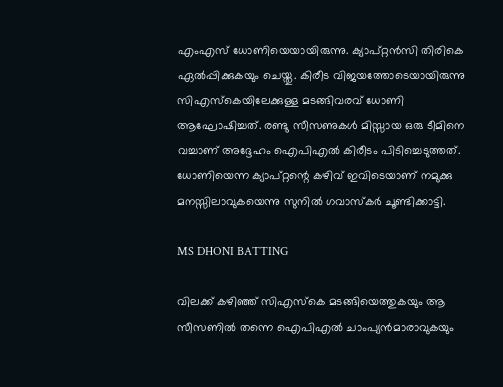എംഎസ് ധോണിയെയായിരുന്നു. ക്യാപ്റ്റന്‍സി തിരികെ ഏല്‍പ്പിക്കുകയും ചെയ്തു. കിരീട വിജയത്തോടെയായിരുന്നു സിഎസ്‌കെയിലേക്കുള്ള മടങ്ങിവരവ് ധോണി ആഘോഷിച്ചത്. രണ്ടു സീസണുകള്‍ മിസ്സായ ഒരു ടീമിനെ വച്ചാണ് അദ്ദേഹം ഐപിഎല്‍ കിരീടം പിടിച്ചെടുത്തത്. ധോണിയെന്ന ക്യാപ്റ്റന്റെ കഴിവ് ഇവിടെയാണ് നമുക്കു മനസ്സിലാവുകയെന്നു സുനില്‍ ഗവാസ്‌കര്‍ ചൂണ്ടിക്കാട്ടി.

MS DHONI BATTING

വിലക്ക് കഴിഞ്ഞ് സിഎസ്‌കെ മടങ്ങിയെത്തുകയും ആ സീസണില്‍ തന്നെ ഐപിഎല്‍ ചാംപ്യന്‍മാരാവുകയും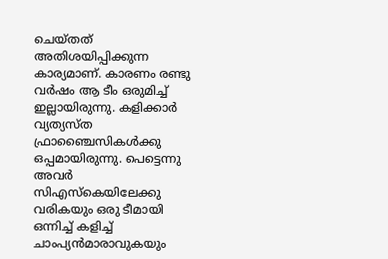ചെയ്തത് അതിശയിപ്പിക്കുന്ന കാര്യമാണ്. കാരണം രണ്ടു വര്‍ഷം ആ ടീം ഒരുമിച്ച് ഇല്ലായിരുന്നു. കളിക്കാര്‍ വ്യത്യസ്ത ഫ്രാഞ്ചൈസികള്‍ക്കു ഒപ്പമായിരുന്നു. പെട്ടെന്നു അവര്‍ സിഎസ്‌കെയിലേക്കു വരികയും ഒരു ടീമായി ഒന്നിച്ച് കളിച്ച് ചാംപ്യന്‍മാരാവുകയും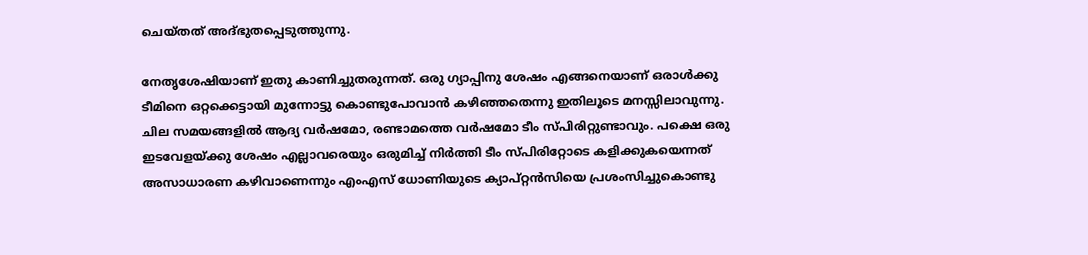ചെയ്തത് അദ്ഭുതപ്പെടുത്തുന്നു.

നേതൃശേഷിയാണ് ഇതു കാണിച്ചുതരുന്നത്. ഒരു ഗ്യാപ്പിനു ശേഷം എങ്ങനെയാണ് ഒരാള്‍ക്കു ടീമിനെ ഒറ്റക്കെട്ടായി മുന്നോട്ടു കൊണ്ടുപോവാന്‍ കഴിഞ്ഞതെന്നു ഇതിലൂടെ മനസ്സിലാവുന്നു. ചില സമയങ്ങളില്‍ ആദ്യ വര്‍ഷമോ, രണ്ടാമത്തെ വര്‍ഷമോ ടീം സ്പിരിറ്റുണ്ടാവും. പക്ഷെ ഒരു ഇടവേളയ്ക്കു ശേഷം എല്ലാവരെയും ഒരുമിച്ച് നിര്‍ത്തി ടീം സ്പിരിറ്റോടെ കളിക്കുകയെന്നത് അസാധാരണ കഴിവാണെന്നും എംഎസ് ധോണിയുടെ ക്യാപ്റ്റന്‍സിയെ പ്രശംസിച്ചുകൊണ്ടു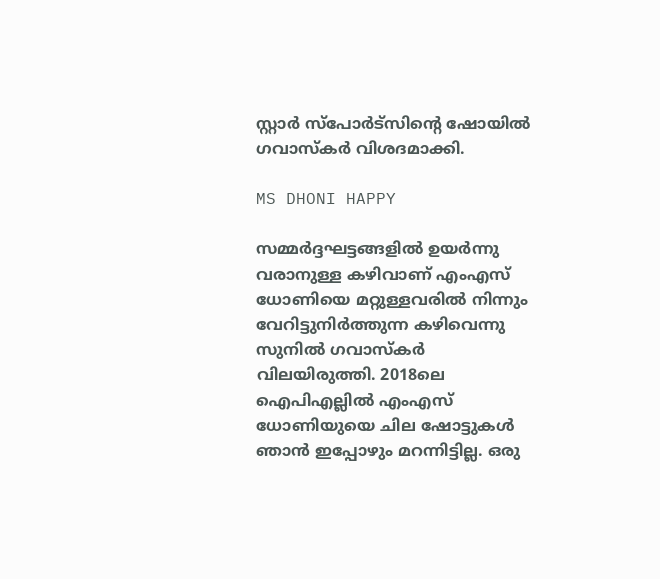സ്റ്റാര്‍ സ്‌പോര്‍ട്‌സിന്റെ ഷോയില്‍ ഗവാസ്‌കര്‍ വിശദമാക്കി.

MS DHONI HAPPY

സമ്മര്‍ദ്ദഘട്ടങ്ങളില്‍ ഉയര്‍ന്നു വരാനുള്ള കഴിവാണ് എംഎസ് ധോണിയെ മറ്റുള്ളവരില്‍ നിന്നും വേറിട്ടുനിര്‍ത്തുന്ന കഴിവെന്നു സുനില്‍ ഗവാസ്‌കര്‍ വിലയിരുത്തി. 2018ലെ ഐപിഎല്ലില്‍ എംഎസ് ധോണിയുയെ ചില ഷോട്ടുകള്‍ ഞാന്‍ ഇപ്പോഴും മറന്നിട്ടില്ല. ഒരു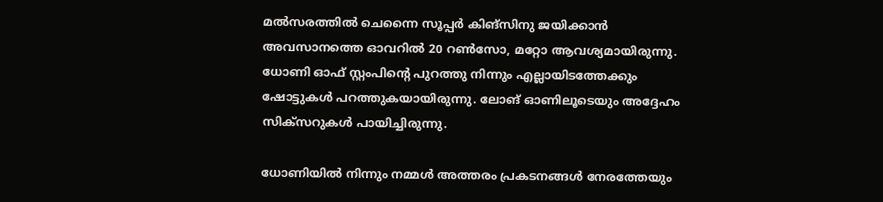മല്‍സരത്തില്‍ ചെന്നൈ സൂപ്പര്‍ കിങ്‌സിനു ജയിക്കാന്‍ അവസാനത്തെ ഓവറില്‍ 20 റണ്‍സോ, മറ്റോ ആവശ്യമായിരുന്നു. ധോണി ഓഫ് സ്റ്റംപിന്റെ പുറത്തു നിന്നും എല്ലായിടത്തേക്കും ഷോട്ടുകള്‍ പറത്തുകയായിരുന്നു. ലോങ് ഓണിലൂടെയും അദ്ദേഹം സിക്‌സറുകള്‍ പായിച്ചിരുന്നു.

ധോണിയില്‍ നിന്നും നമ്മള്‍ അത്തരം പ്രകടനങ്ങള്‍ നേരത്തേയും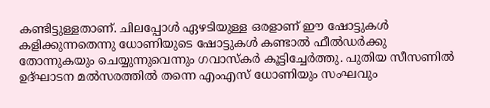കണ്ടിട്ടുള്ളതാണ്. ചിലപ്പോള്‍ ഏഴടിയുള്ള ഒരളാണ് ഈ ഷോട്ടുകള്‍ കളിക്കുന്നതെന്നു ധോണിയുടെ ഷോട്ടുകള്‍ കണ്ടാല്‍ ഫീല്‍ഡര്‍ക്കു തോന്നുകയും ചെയ്യുന്നുവെന്നും ഗവാസ്‌കര്‍ കൂട്ടിച്ചേര്‍ത്തു. പുതിയ സീസണില്‍ ഉദ്ഘാടന മല്‍സരത്തില്‍ തന്നെ എംഎസ് ധോണിയും സംഘവും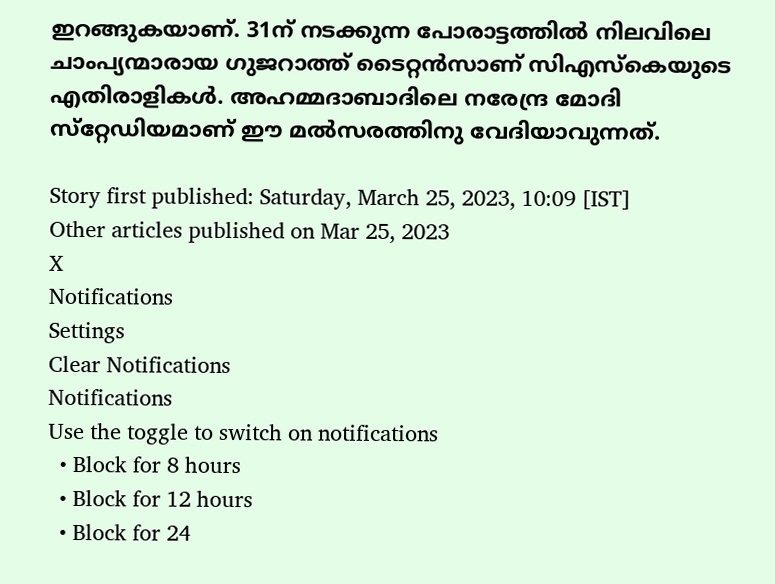ഇറങ്ങുകയാണ്. 31ന് നടക്കുന്ന പോരാട്ടത്തില്‍ നിലവിലെ ചാംപ്യന്മാരായ ഗുജറാത്ത് ടൈറ്റന്‍സാണ് സിഎസ്‌കെയുടെ എതിരാളികള്‍. അഹമ്മദാബാദിലെ നരേന്ദ്ര മോദി സ്‌റ്റേഡിയമാണ് ഈ മല്‍സരത്തിനു വേദിയാവുന്നത്.

Story first published: Saturday, March 25, 2023, 10:09 [IST]
Other articles published on Mar 25, 2023
X
Notifications
Settings
Clear Notifications
Notifications
Use the toggle to switch on notifications
  • Block for 8 hours
  • Block for 12 hours
  • Block for 24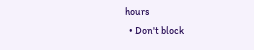hours
  • Don't block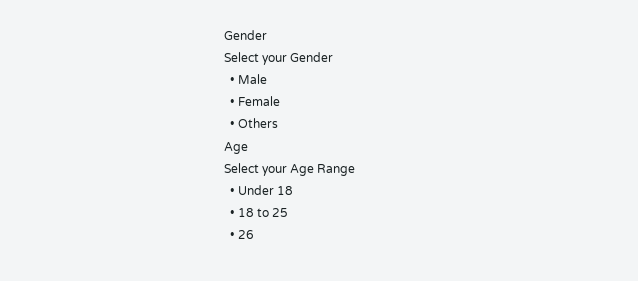Gender
Select your Gender
  • Male
  • Female
  • Others
Age
Select your Age Range
  • Under 18
  • 18 to 25
  • 26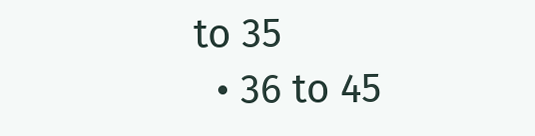to 35
  • 36 to 45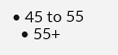• 45 to 55
  • 55+